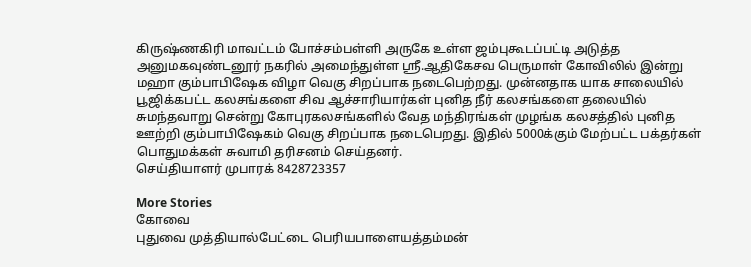கிருஷ்ணகிரி மாவட்டம் போச்சம்பள்ளி அருகே உள்ள ஜம்புகூடப்பட்டி அடுத்த அனுமகவுண்டனூர் நகரில் அமைந்துள்ள ஸ்ரீ.ஆதிகேசவ பெருமாள் கோவிலில் இன்று மஹா கும்பாபிஷேக விழா வெகு சிறப்பாக நடைபெற்றது. முன்னதாக யாக சாலையில் பூஜிக்கபட்ட கலசங்களை சிவ ஆச்சாரியார்கள் புனித நீர் கலசங்களை தலையில் சுமந்தவாறு சென்று கோபுரகலசங்களில் வேத மந்திரங்கள் முழங்க கலசத்தில் புனித ஊற்றி கும்பாபிஷேகம் வெகு சிறப்பாக நடைபெறது. இதில் 5000க்கும் மேற்பட்ட பக்தர்கள் பொதுமக்கள் சுவாமி தரிசனம் செய்தனர்.
செய்தியாளர் முபாரக் 8428723357

More Stories
கோவை
புதுவை முத்தியால்பேட்டை பெரியபாளையத்தம்மன்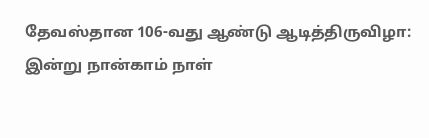தேவஸ்தான 106-வது ஆண்டு ஆடித்திருவிழா: இன்று நான்காம் நாள்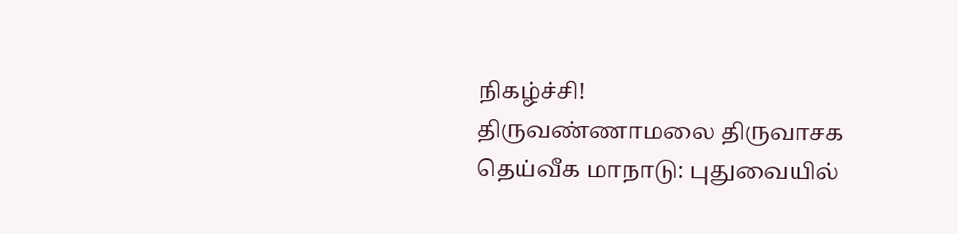நிகழ்ச்சி!
திருவண்ணாமலை திருவாசக தெய்வீக மாநாடு: புதுவையில்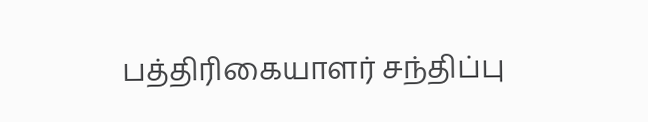பத்திரிகையாளர் சந்திப்பு